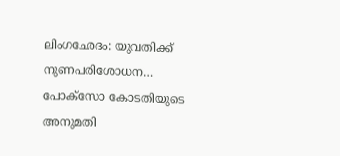ലിംഗഛേദം: യുവതിക്ക് നുണപരിശോധന… പോക്‌സോ കോടതിയുടെ അനുമതി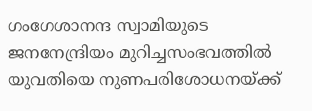ഗംഗേശാനന്ദ സ്വാമിയുടെ ജനനേന്ദ്രിയം മുറിച്ചസംഭവത്തില്‍ യുവതിയെ നുണപരിശോധനയ്ക്ക്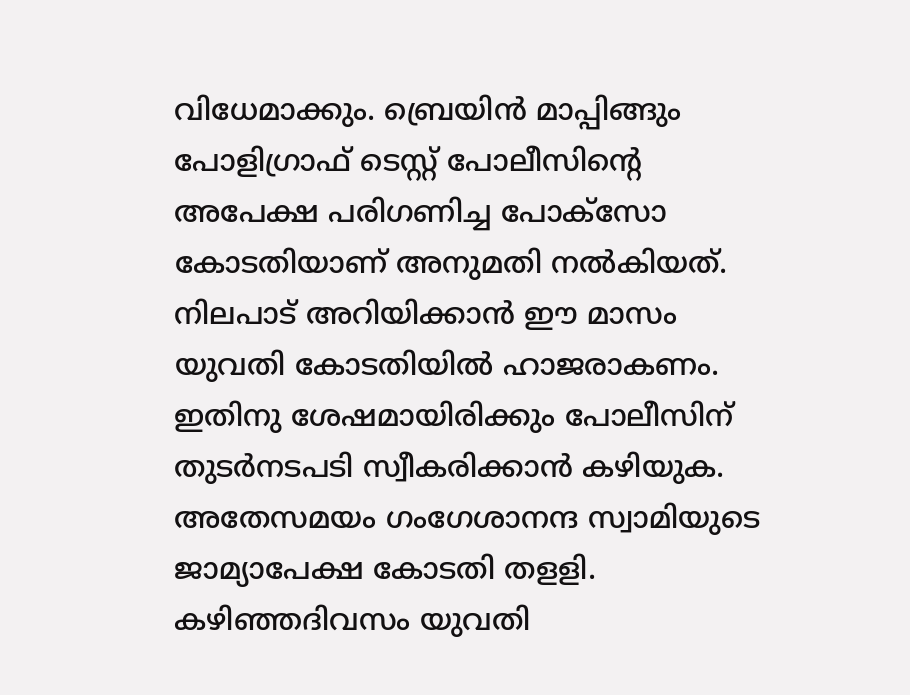വിധേമാക്കും. ബ്രെയിന്‍ മാപ്പിങ്ങും പോളിഗ്രാഫ് ടെസ്റ്റ് പോലീസിന്റെ അപേക്ഷ പരിഗണിച്ച പോക്‌സോ കോടതിയാണ് അനുമതി നല്‍കിയത്.
നിലപാട് അറിയിക്കാന്‍ ഈ മാസം യുവതി കോടതിയില്‍ ഹാജരാകണം. ഇതിനു ശേഷമായിരിക്കും പോലീസിന്‌ തുടര്‍നടപടി സ്വീകരിക്കാന്‍ കഴിയുക.
അതേസമയം ഗംഗേശാനന്ദ സ്വാമിയുടെ ജാമ്യാപേക്ഷ കോടതി തളളി. കഴിഞ്ഞദിവസം യുവതി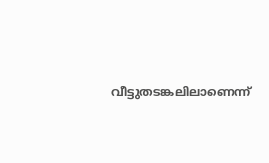വീട്ടുതടങ്കലിലാണെന്ന്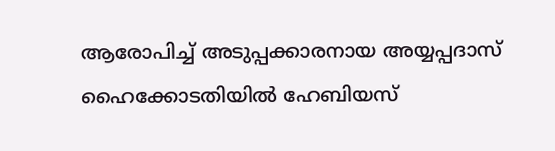ആരോപിച്ച് അടുപ്പക്കാരനായ അയ്യപ്പദാസ് ഹൈക്കോടതിയില്‍ ഹേബിയസ്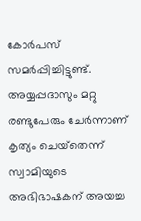കോര്‍പസ് സമര്‍പ്പിച്ചിട്ടുണ്ട്.
അയ്യപ്പദാസും മറ്റു രണ്ടുപേരും ചേര്‍ന്നാണ് കൃത്യം ചെയ്‌തെന്ന് സ്വാമിയുടെ അഭിഭാഷകന്‌ അയച്ച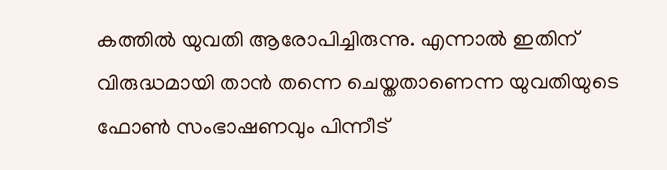കത്തില്‍ യുവതി ആരോപിച്ചിരുന്നു. എന്നാല്‍ ഇതിന് വിരുദ്ധമായി താന്‍ തന്നെ ചെയ്തതാണെന്ന യുവതിയുടെ ഫോണ്‍ സംഭാഷണവും പിന്നീട്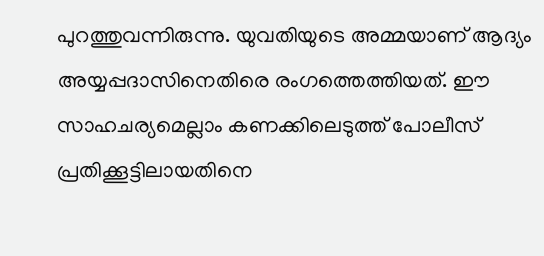പുറത്തുവന്നിരുന്നു. യുവതിയുടെ അമ്മയാണ് ആദ്യം അയ്യപ്പദാസിനെതിരെ രംഗത്തെത്തിയത്. ഈ സാഹചര്യമെല്ലാം കണക്കിലെടുത്ത് പോലീസ് പ്രതിക്കൂട്ടിലായതിനെ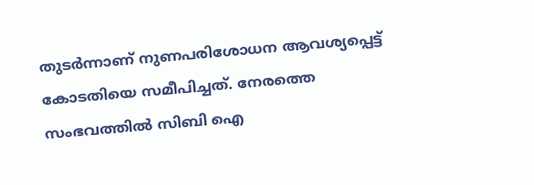തുടര്‍ന്നാണ്‌ നുണപരിശോധന ആവശ്യപ്പെട്ട് കോടതിയെ സമീപിച്ചത്. നേരത്തെ സംഭവത്തില്‍ സിബി ഐ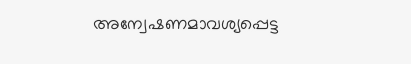അന്വേഷണമാവശ്യപ്പെട്ട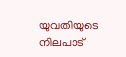യുവതിയുടെ നിലപാട്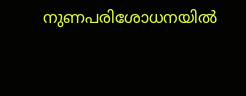നുണപരിശോധനയില്‍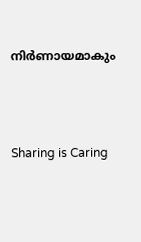നിര്‍ണായമാകും




Sharing is Caring